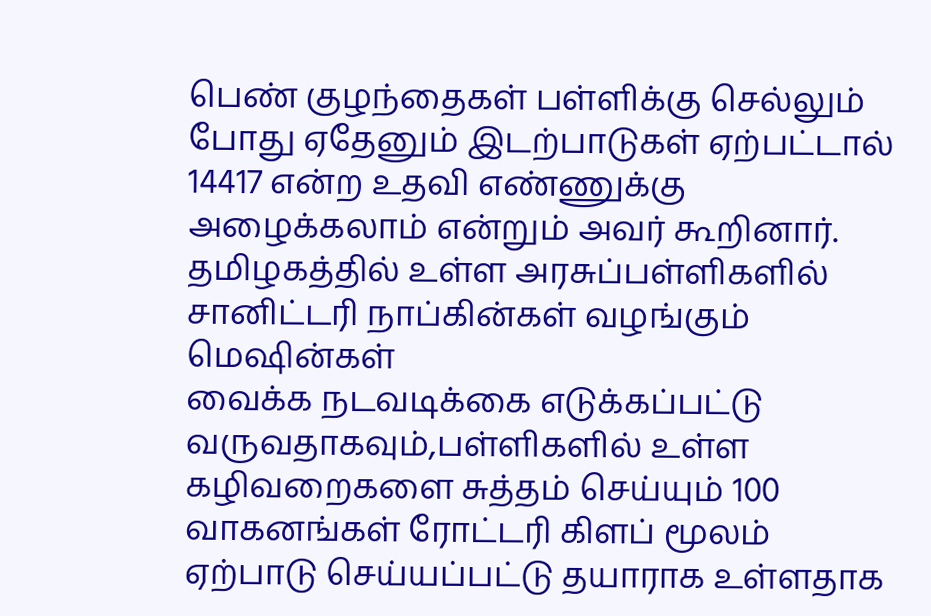பெண் குழந்தைகள் பள்ளிக்கு செல்லும் போது ஏதேனும் இடற்பாடுகள் ஏற்பட்டால் 14417 என்ற உதவி எண்ணுக்கு அழைக்கலாம் என்றும் அவர் கூறினார். தமிழகத்தில் உள்ள அரசுப்பள்ளிகளில் சானிட்டரி நாப்கின்கள் வழங்கும் மெஷின்கள்
வைக்க நடவடிக்கை எடுக்கப்பட்டு வருவதாகவும்,பள்ளிகளில் உள்ள கழிவறைகளை சுத்தம் செய்யும் 100 வாகனங்கள் ரோட்டரி கிளப் மூலம் ஏற்பாடு செய்யப்பட்டு தயாராக உள்ளதாக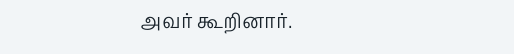அவர் கூறினார்.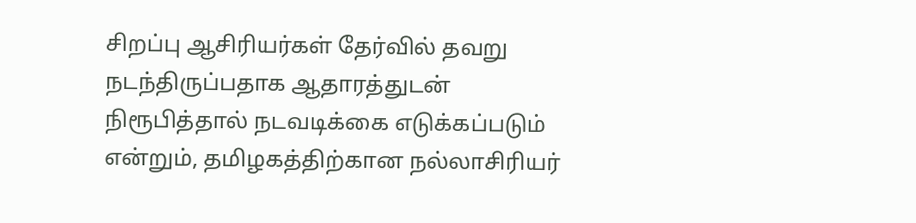சிறப்பு ஆசிரியர்கள் தேர்வில் தவறு நடந்திருப்பதாக ஆதாரத்துடன் நிரூபித்தால் நடவடிக்கை எடுக்கப்படும் என்றும், தமிழகத்திற்கான நல்லாசிரியர்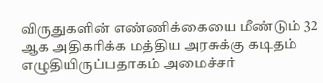விருதுகளின் எண்ணிக்கையை மீண்டும் 32 ஆக அதிகரிக்க மத்திய அரசுக்கு கடிதம் எழுதியிருப்பதாகம் அமைச்சர்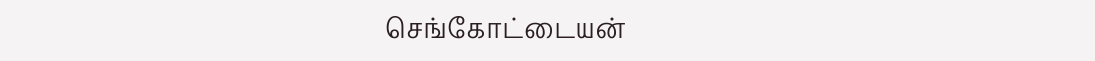செங்கோட்டையன்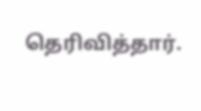தெரிவித்தார்.